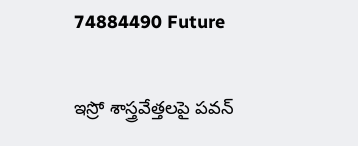74884490 Future

ఇస్రో శాస్త్రవేత్తలపై పవన్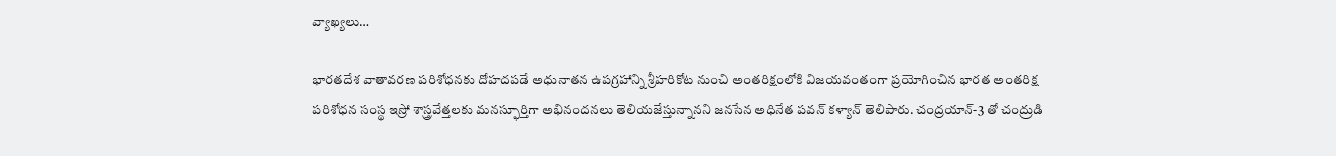వ్యాఖ్యలు…

భారతదేశ వాతావరణ పరిశోధనకు దోహదపడే అధునాతన ఉపగ్రహాన్ని శ్రీహరికోట నుంచి అంతరిక్షంలోకి విజయవంతంగా ప్రయోగించిన భారత అంతరిక్ష పరిశోధన సంస్థ ఇస్రో శాస్త్రవేత్తలకు మనస్ఫూర్తిగా అభినందనలు తెలియజేస్తున్నానని జనసేన అధినేత పవన్ కళ్యాన్ తెలిపారు. చంద్రయాన్-3 తో చంద్రుడి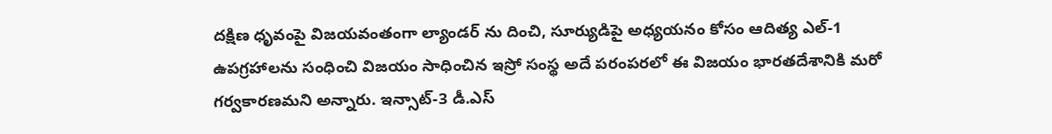దక్షిణ ధృవంపై విజయవంతంగా ల్యాండర్ ను దించి, సూర్యుడిపై అధ్యయనం కోసం ఆదిత్య ఎల్-1 ఉపగ్రహాలను సంధించి విజయం సాధించిన ఇస్రో సంస్థ అదే పరంపరలో ఈ విజయం భారతదేశానికి మరో గర్వకారణమని అన్నారు. ఇన్సాట్-3 డీ.ఎస్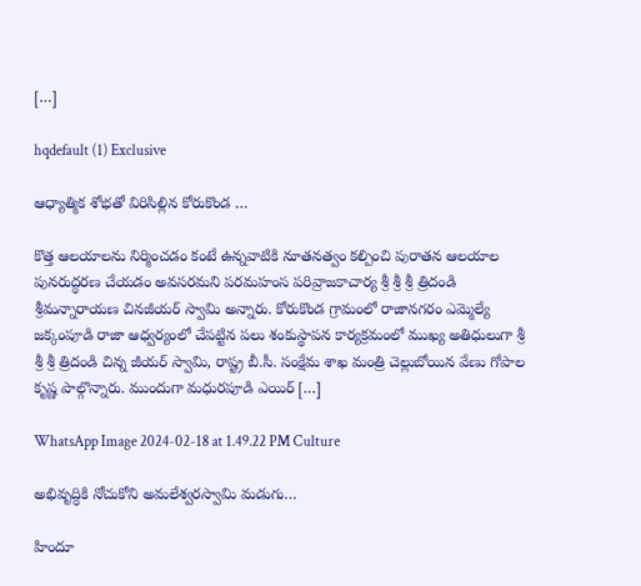[…]

hqdefault (1) Exclusive

ఆధ్యాత్మిక శోభతో విరిసిల్లిన కోరుకొండ …

కొత్త ఆలయాలను నిర్మించడం కంటే ఉన్నవాటికి నూతనత్వం కల్పించి పురాతన ఆలయాల పునరుద్ధరణ చేయడం అవసరమని పరమహంస పరివ్రాజకాచార్య శ్రీ శ్రీ శ్రీ త్రిదండి శ్రీమన్నారాయణ చినజీయర్ స్వామి అన్నారు. కోరుకొండ గ్రామంలో రాజానగరం ఎమ్మెల్యే జక్కంపూడి రాజా ఆధ్వర్యంలో చేపట్టిన పలు శంకుస్థాపన కార్యక్రమంలో ముఖ్య అతిధులుగా శ్రీ శ్రీ శ్రీ త్రిదండి చిన్న జీయర్ స్వామి, రాష్ట్ర బీ.సీ. సంక్షేమ శాఖ మంత్రి చెల్లుబోయిన వేణు గోపాల కృష్ణ పాల్గొన్నారు. ముందుగా మధురపూడి ఎయిర్ […]

WhatsApp Image 2024-02-18 at 1.49.22 PM Culture

అభివృద్ధికి నోచుకోని అమలేశ్వరస్వామి మడుగు…

హిందూ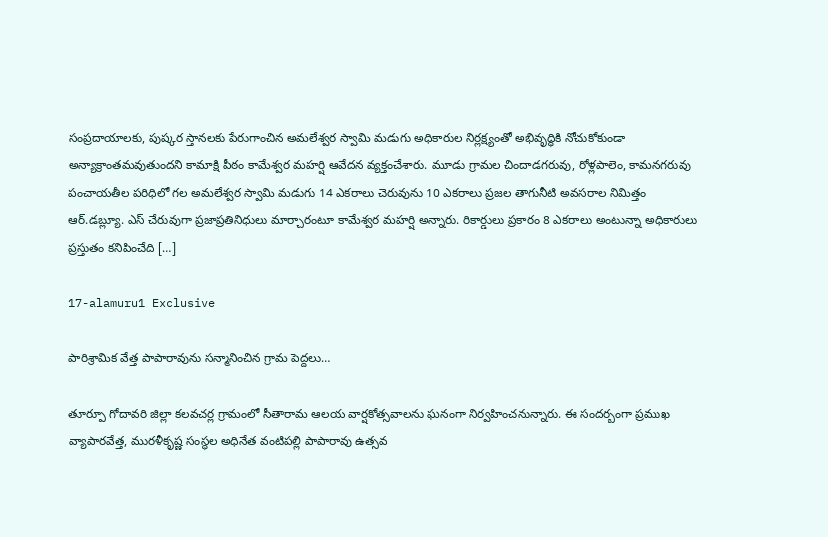సంప్రదాయాలకు, పుష్కర స్తానలకు పేరుగాంచిన అమలేశ్వర స్వామి మడుగు అధికారుల నిర్లక్ష్యంతో అభివృద్ధికి నోచుకోకుండా అన్యాక్రాంతమవుతుందని కామాక్షి పీఠం కామేశ్వర మహర్షి ఆవేదన వ్యక్తంచేశారు. మూడు గ్రామల చిందాడగరువు, రోళ్లపాలెం, కామనగరువు పంచాయతీల పరిధిలో గల అమలేశ్వర స్వామి మడుగు 14 ఎకరాలు చెరువును 10 ఎకరాలు ప్రజల తాగునీటి అవసరాల నిమిత్తం ఆర్.డబ్ల్యూ. ఎస్ చేరువుగా ప్రజాప్రతినిధులు మార్చారంటూ కామేశ్వర మహర్షి అన్నారు. రికార్డులు ప్రకారం 8 ఎకరాలు అంటున్నా అధికారులు ప్రస్తుతం కనిపించేది […]

17-alamuru1 Exclusive

పారిశ్రామిక వేత్త పాపారావును సన్మానించిన గ్రామ పెద్దలు…

తూర్పూ గోదావరి జిల్లా కలవచర్ల గ్రామంలో సీతారామ ఆలయ వార్షకోత్సవాలను ఘనంగా నిర్వహించనున్నారు. ఈ సందర్బంగా ప్రముఖ వ్యాపారవేత్త, మురళీకృష్ణ సంస్థల అధినేత వంటిపల్లి పాపారావు ఉత్సవ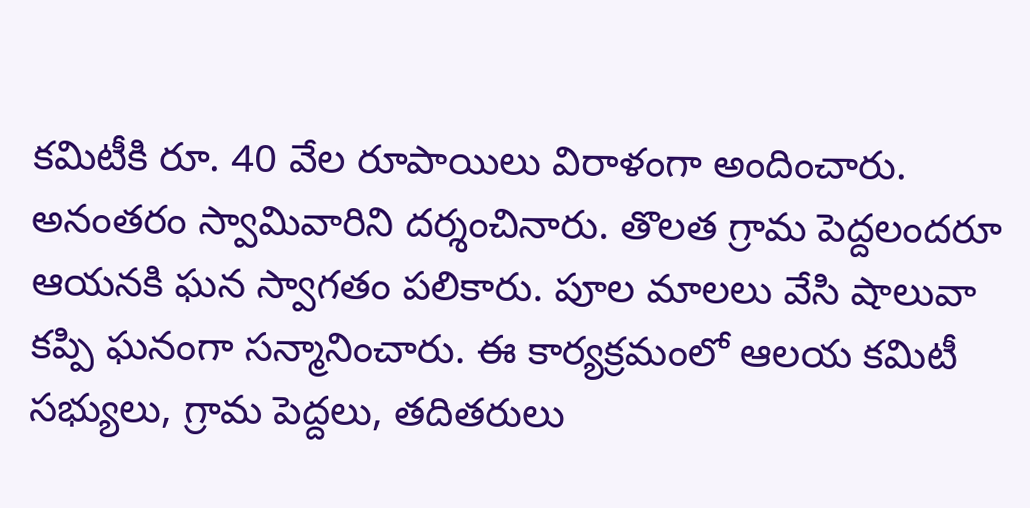కమిటీకి రూ. 40 వేల రూపాయిలు విరాళంగా అందించారు. అనంతరం స్వామివారిని దర్శంచినారు. తొలత గ్రామ పెద్దలందరూ ఆయనకి ఘన స్వాగతం పలికారు. పూల మాలలు వేసి షాలువా కప్పి ఘనంగా సన్మానించారు. ఈ కార్యక్రమంలో ఆలయ కమిటీ సభ్యులు, గ్రామ పెద్దలు, తదితరులు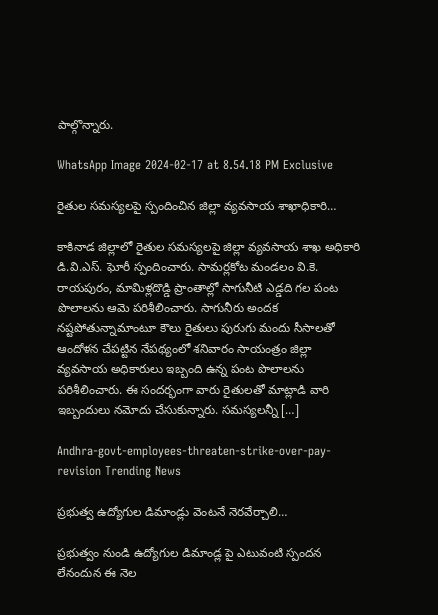పాల్గొన్నారు.

WhatsApp Image 2024-02-17 at 8.54.18 PM Exclusive

రైతుల సమస్యలపై స్పందించిన జిల్లా వ్యవసాయ శాఖాధికారి…

కాకినాడ జిల్లాలో రైతుల సమస్యలపై జిల్లా వ్యవసాయ శాఖ అధికారి డి.వి.ఎస్. ఘోరీ స్పందించారు. సామర్లకోట మండలం వి.కె. రాయపురం, మామిళ్లదొడ్డి ప్రాంతాల్లో సాగునీటి ఎడ్డది గల పంట పొలాలను ఆమె పరిశీలించారు. సాగునీరు అందక నష్టపోతున్నామాంటూ కౌలు రైతులు పురుగు మందు సీసాలతో ఆందోళన చేపట్టిన నేపథ్యంలో శనివారం సాయంత్రం జిల్లా వ్యవసాయ అధికారులు ఇబ్బంది ఉన్న పంట పొలాలను పరిశీలించారు. ఈ సందర్భంగా వారు రైతులతో మాట్లాడి వారి ఇబ్బందులు నమోదు చేసుకున్నారు. సమస్యలన్నీ […]

Andhra-govt-employees-threaten-strike-over-pay-revision Trending News

ప్రభుత్వ ఉద్యోగుల డిమాండ్లు వెంటనే నెరవేర్చాలి…

ప్రభుత్వం నుండి ఉద్యోగుల డిమాండ్ల పై ఎటువంటి స్పందన లేనందున ఈ నెల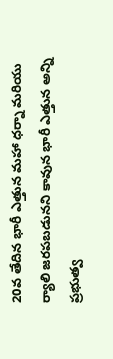20వ తేదిన భారీ ఎత్తున మహా ధర్నా మరియు ర్యాలి జరపబడునని కావున భారీ ఎత్తున అన్ని ప్రభుత్వ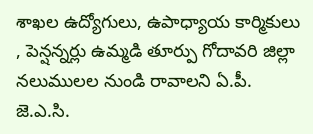శాఖల ఉద్యోగులు, ఉపాధ్యాయ కార్మికులు , పెన్షన్నర్లు ఉమ్మడి తూర్పు గోదావరి జిల్లా నలుములల నుండి రావాలని ఏ.పీ. జె.ఎ.సి.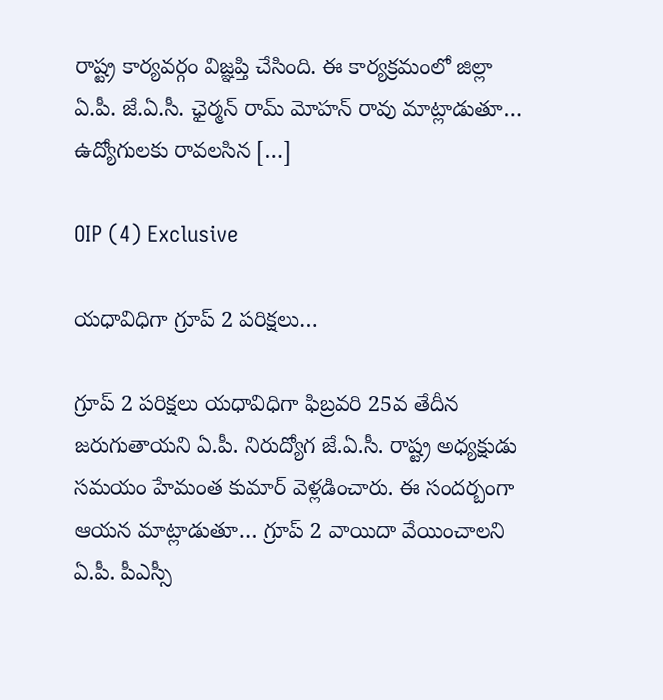రాష్ట్ర కార్యవర్గం విజ్ఞప్తి చేసింది. ఈ కార్యక్రమంలో జిల్లా ఏ.పీ. జే.ఏ.సీ. ఛైర్మన్ రామ్ మోహన్ రావు మాట్లాడుతూ… ఉద్యోగులకు రావలసిన […]

OIP (4) Exclusive

యధావిధిగా గ్రూప్ 2 పరిక్షలు…

గ్రూప్ 2 పరిక్షలు యధావిధిగా ఫిబ్రవరి 25వ తేదీన జరుగుతాయని ఏ.పీ. నిరుద్యోగ జే.ఏ.సీ. రాష్ట్ర అధ్యక్షుడు సమయం హేమంత కుమార్ వెళ్లడించారు. ఈ సందర్బంగా ఆయన మాట్లాడుతూ… గ్రూప్ 2 వాయిదా వేయించాలని ఏ.పీ. పీఎస్సీ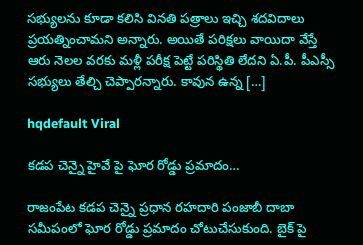సభ్యులను కూడా కలిసి వినతి పత్రాలు ఇచ్చి శదవిదాలు ప్రయత్నించామని అన్నారు. అయితే పరిక్షలు వాయిదా వేస్తే ఆరు నెలల వరకు మళ్లీ పరీక్ష పెట్టే పరిస్థితి లేదని ఏ.పీ. పీఎస్సీ సభ్యులు తేల్చి చెప్పారన్నారు. కావున ఉన్న […]

hqdefault Viral

కడప చెన్నై హైవే పై ఘోర రోడ్డు ప్రమాదం…

రాజంపేట కడప చెన్నై ప్రధాన రహదారి పంజాబీ దాబా సమీపంలో ఘోర రోడ్డు ప్రమాదం చోటుచేసుకుంది. బైక్ పై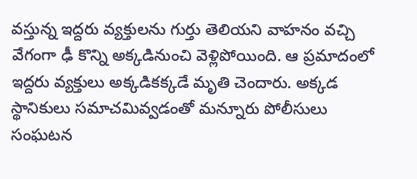వస్తున్న ఇద్దరు వ్యక్తులను గుర్తు తెలియని వాహనం వచ్చి వేగంగా ఢీ కొన్ని అక్కడినుంచి వెళ్లిపోయింది. ఆ ప్రమాదంలో ఇద్దరు వ్యక్తులు అక్కడికక్కడే మృతి చెందారు. అక్కడ స్థానికులు సమాచమివ్వడంతో మన్నూరు పోలీసులు సంఘటన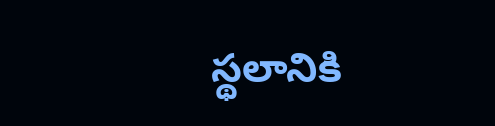స్థలానికి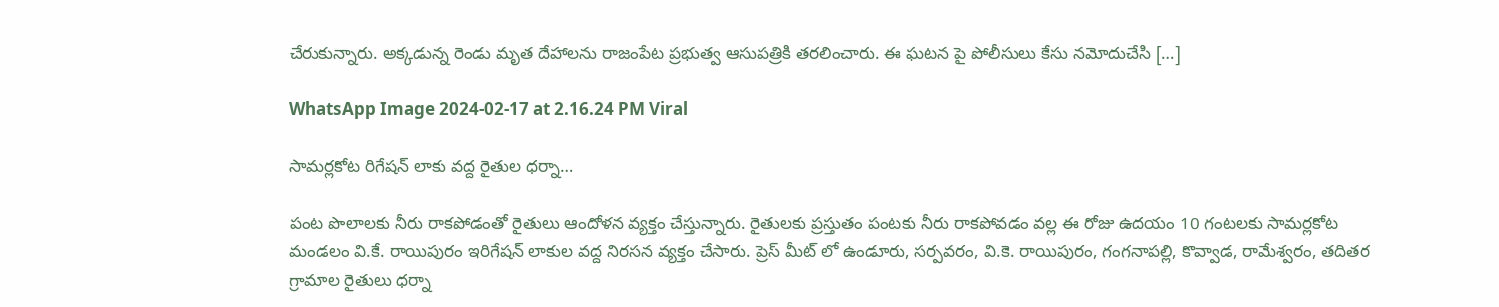చేరుకున్నారు. అక్కడున్న రెండు మృత దేహాలను రాజంపేట ప్రభుత్వ ఆసుపత్రికి తరలించారు. ఈ ఘటన పై పోలీసులు కేసు నమోదుచేసి […]

WhatsApp Image 2024-02-17 at 2.16.24 PM Viral

సామర్లకోట రిగేషన్ లాకు వద్ద రైతుల ధర్నా…

పంట పొలాలకు నీరు రాకపోడంతో రైతులు ఆందోళన వ్యక్తం చేస్తున్నారు. రైతులకు ప్రస్తుతం పంటకు నీరు రాకపోవడం వల్ల ఈ రోజు ఉదయం 10 గంటలకు సామర్లకోట మండలం వి.కే. రాయిపురం ఇరిగేషన్ లాకుల వద్ద నిరసన వ్యక్తం చేసారు. ప్రెస్ మీట్ లో ఉండూరు, సర్పవరం, వి.కె. రాయిపురం, గంగనాపల్లి, కొవ్వాడ, రామేశ్వరం, తదితర గ్రామాల రైతులు ధర్నా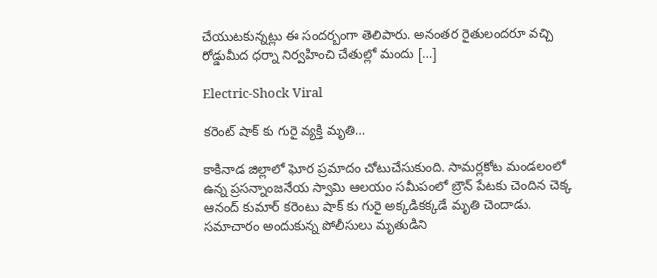చేయుటకున్నట్లు ఈ సందర్బంగా తెలిపారు. అనంతర రైతులందరూ వచ్చి రోడ్డుమీద ధర్నా నిర్వహించి చేతుల్లో మందు […]

Electric-Shock Viral

కరెంట్ షాక్ కు గురై వ్యక్తి మృతి…

కాకినాడ జిల్లాలో ఘోర ప్రమాదం చోటుచేసుకుంది. సామర్లకోట మండలంలో ఉన్న ప్రసన్నాంజనేయ స్వామి ఆలయం సమీపంలో బ్రౌన్ పేటకు చెందిన చెక్క ఆనంద్ కుమార్ కరెంటు షాక్ కు గురై అక్కడికక్కడే మృతి చెందాడు. సమాచారం అందుకున్న పోలీసులు మృతుడిని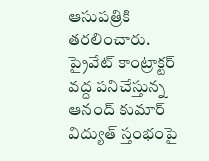ఆసుపత్రికి తరలించారు. ప్రైవేట్ కాంట్రాక్టర్ వద్ద పనిచేస్తున్న ఆనంద్ కుమార్ విద్యుత్ స్తంభంపై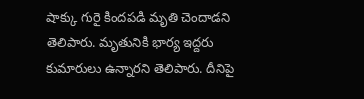షాక్కు గురై కిందపడి మృతి చెందాడని తెలిపారు. మృతునికి భార్య ఇద్దరు కుమారులు ఉన్నారని తెలిపారు. దీనిపై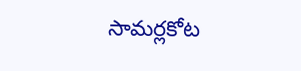సామర్లకోట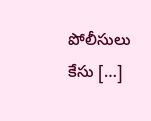పోలీసులు కేసు […]